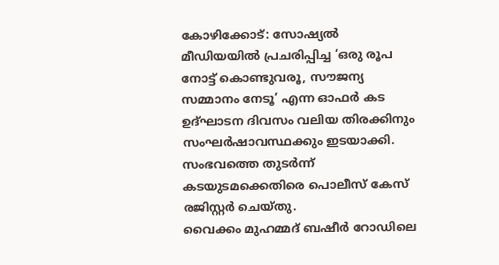കോഴിക്കോട്: സോഷ്യൽ മീഡിയയിൽ പ്രചരിപ്പിച്ച ‘ഒരു രൂപ നോട്ട് കൊണ്ടുവരൂ, സൗജന്യ സമ്മാനം നേടൂ’ എന്ന ഓഫർ കട ഉദ്ഘാടന ദിവസം വലിയ തിരക്കിനും സംഘർഷാവസ്ഥക്കും ഇടയാക്കി. സംഭവത്തെ തുടർന്ന് കടയുടമക്കെതിരെ പൊലീസ് കേസ് രജിസ്റ്റർ ചെയ്തു.
വൈക്കം മുഹമ്മദ് ബഷീർ റോഡിലെ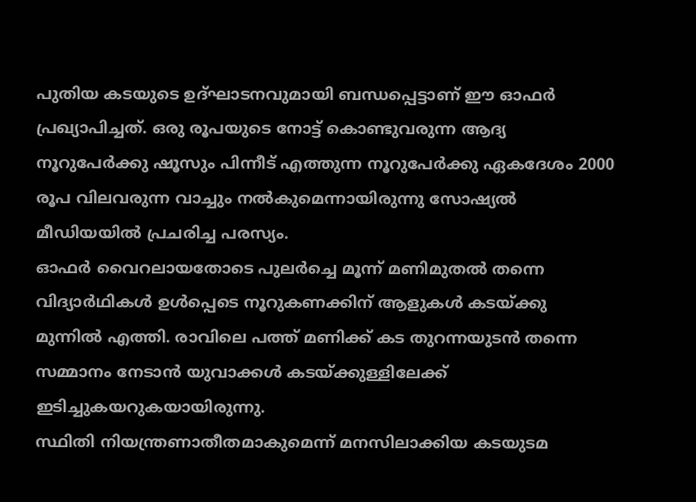പുതിയ കടയുടെ ഉദ്ഘാടനവുമായി ബന്ധപ്പെട്ടാണ് ഈ ഓഫർ പ്രഖ്യാപിച്ചത്. ഒരു രൂപയുടെ നോട്ട് കൊണ്ടുവരുന്ന ആദ്യ നൂറുപേർക്കു ഷൂസും പിന്നീട് എത്തുന്ന നൂറുപേർക്കു ഏകദേശം 2000 രൂപ വിലവരുന്ന വാച്ചും നൽകുമെന്നായിരുന്നു സോഷ്യൽ മീഡിയയിൽ പ്രചരിച്ച പരസ്യം.
ഓഫർ വൈറലായതോടെ പുലർച്ചെ മൂന്ന് മണിമുതൽ തന്നെ വിദ്യാർഥികൾ ഉൾപ്പെടെ നൂറുകണക്കിന് ആളുകൾ കടയ്ക്കു മുന്നിൽ എത്തി. രാവിലെ പത്ത് മണിക്ക് കട തുറന്നയുടൻ തന്നെ സമ്മാനം നേടാൻ യുവാക്കൾ കടയ്ക്കുള്ളിലേക്ക് ഇടിച്ചുകയറുകയായിരുന്നു.
സ്ഥിതി നിയന്ത്രണാതീതമാകുമെന്ന് മനസിലാക്കിയ കടയുടമ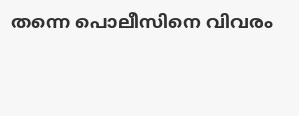തന്നെ പൊലീസിനെ വിവരം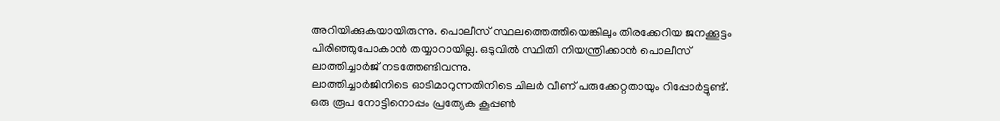അറിയിക്കുകയായിരുന്നു. പൊലീസ് സ്ഥലത്തെത്തിയെങ്കിലും തിരക്കേറിയ ജനക്കൂട്ടം പിരിഞ്ഞുപോകാൻ തയ്യാറായില്ല. ഒടുവിൽ സ്ഥിതി നിയന്ത്രിക്കാൻ പൊലീസ് ലാത്തിച്ചാർജ് നടത്തേണ്ടിവന്നു.
ലാത്തിച്ചാർജിനിടെ ഓടിമാറുന്നതിനിടെ ചിലർ വീണ് പരുക്കേറ്റതായും റിപ്പോർട്ടുണ്ട്. ഒരു രൂപ നോട്ടിനൊപ്പം പ്രത്യേക കൂപ്പൺ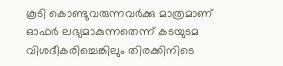കൂടി കൊണ്ടുവരുന്നവർക്കു മാത്രമാണ് ഓഫർ ലഭ്യമാകുന്നതെന്ന് കടയുടമ വിശദീകരിച്ചെങ്കിലും തിരക്കിനിടെ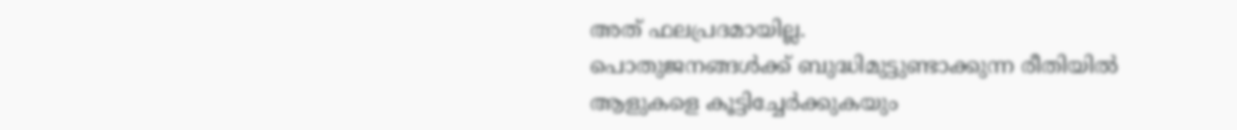അത് ഫലപ്രദമായില്ല.
പൊതുജനങ്ങൾക്ക് ബുദ്ധിമുട്ടുണ്ടാക്കുന്ന രീതിയിൽ ആളുകളെ കൂട്ടിച്ചേർക്കുകയും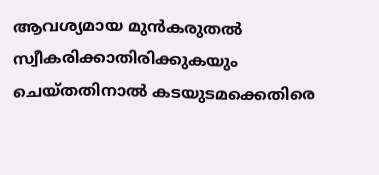ആവശ്യമായ മുൻകരുതൽ സ്വീകരിക്കാതിരിക്കുകയും ചെയ്തതിനാൽ കടയുടമക്കെതിരെ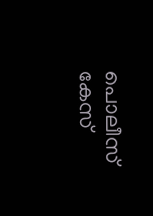പൊലീസ് കേസ്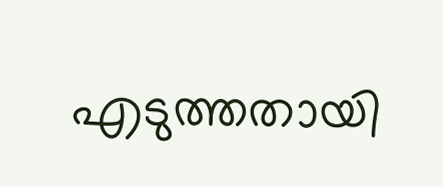എടുത്തതായി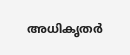അധികൃതർ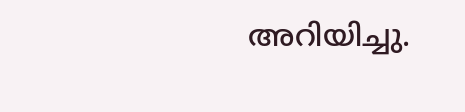അറിയിച്ചു.